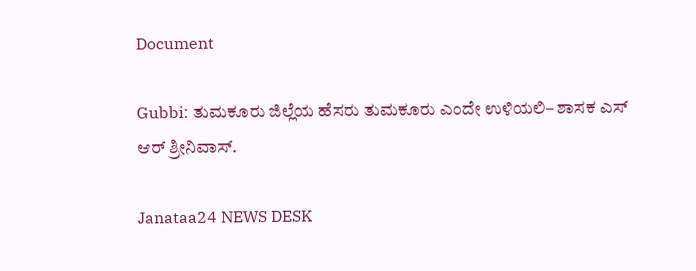Document

Gubbi: ತುಮಕೂರು ಜಿಲ್ಲೆಯ ಹೆಸರು ತುಮಕೂರು ಎಂದೇ ಉಳಿಯಲಿ– ಶಾಸಕ ಎಸ್ ಆರ್ ಶ್ರೀನಿವಾಸ್.

Janataa24 NEWS DESK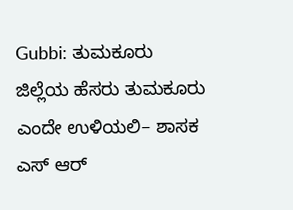Gubbi: ತುಮಕೂರು ಜಿಲ್ಲೆಯ ಹೆಸರು ತುಮಕೂರು ಎಂದೇ ಉಳಿಯಲಿ– ಶಾಸಕ ಎಸ್ ಆರ್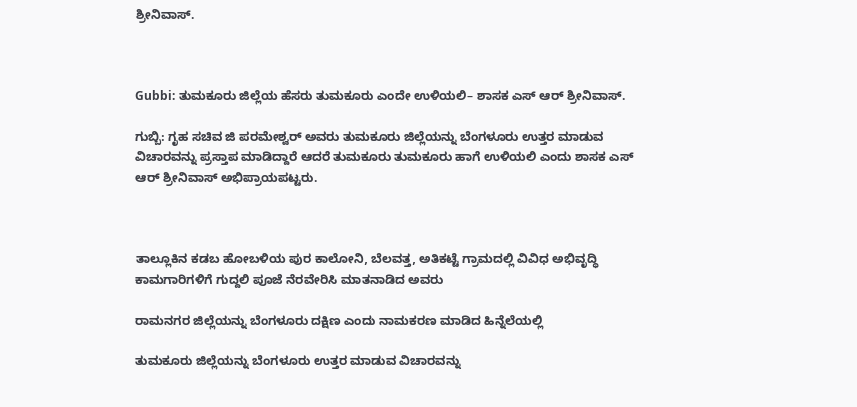ಶ್ರೀನಿವಾಸ್.



Gubbi: ತುಮಕೂರು ಜಿಲ್ಲೆಯ ಹೆಸರು ತುಮಕೂರು ಎಂದೇ ಉಳಿಯಲಿ– ಶಾಸಕ ಎಸ್ ಆರ್ ಶ್ರೀನಿವಾಸ್.

ಗುಬ್ಬಿ: ಗೃಹ ಸಚಿವ ಜಿ ಪರಮೇಶ್ವರ್ ಅವರು ತುಮಕೂರು ಜಿಲ್ಲೆಯನ್ನು ಬೆಂಗಳೂರು ಉತ್ತರ ಮಾಡುವ ವಿಚಾರವನ್ನು ಪ್ರಸ್ತಾಪ ಮಾಡಿದ್ದಾರೆ ಆದರೆ ತುಮಕೂರು ತುಮಕೂರು ಹಾಗೆ ಉಳಿಯಲಿ ಎಂದು ಶಾಸಕ ಎಸ್ ಆರ್ ಶ್ರೀನಿವಾಸ್ ಅಭಿಪ್ರಾಯಪಟ್ಟರು.



ತಾಲ್ಲೂಕಿನ ಕಡಬ ಹೋಬಳಿಯ ಪುರ ಕಾಲೋನಿ, ಬೆಲವತ್ತ, ಅತಿಕಟ್ಟೆ ಗ್ರಾಮದಲ್ಲಿ ವಿವಿಧ ಅಭಿವೃದ್ಧಿ ಕಾಮಗಾರಿಗಳಿಗೆ ಗುದ್ದಲಿ ಪೂಜೆ ನೆರವೇರಿಸಿ ಮಾತನಾಡಿದ ಅವರು

ರಾಮನಗರ ಜಿಲ್ಲೆಯನ್ನು ಬೆಂಗಳೂರು ದಕ್ಷಿಣ ಎಂದು ನಾಮಕರಣ ಮಾಡಿದ ಹಿನ್ನೆಲೆಯಲ್ಲಿ

ತುಮಕೂರು ಜಿಲ್ಲೆಯನ್ನು ಬೆಂಗಳೂರು ಉತ್ತರ ಮಾಡುವ ವಿಚಾರವನ್ನು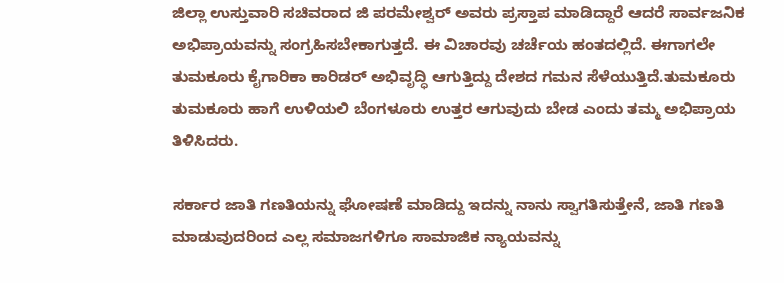ಜಿಲ್ಲಾ ಉಸ್ತುವಾರಿ ಸಚಿವರಾದ ಜಿ ಪರಮೇಶ್ವರ್ ಅವರು ಪ್ರಸ್ತಾಪ ಮಾಡಿದ್ದಾರೆ ಆದರೆ ಸಾರ್ವಜನಿಕ ಅಭಿಪ್ರಾಯವನ್ನು ಸಂಗ್ರಹಿಸಬೇಕಾಗುತ್ತದೆ. ಈ ವಿಚಾರವು ಚರ್ಚೆಯ ಹಂತದಲ್ಲಿದೆ. ಈಗಾಗಲೇ ತುಮಕೂರು ಕೈಗಾರಿಕಾ ಕಾರಿಡರ್ ಅಭಿವೃದ್ಧಿ ಆಗುತ್ತಿದ್ದು ದೇಶದ ಗಮನ ಸೆಳೆಯುತ್ತಿದೆ.ತುಮಕೂರು ತುಮಕೂರು ಹಾಗೆ ಉಳಿಯಲಿ ಬೆಂಗಳೂರು ಉತ್ತರ ಆಗುವುದು ಬೇಡ ಎಂದು ತಮ್ಮ ಅಭಿಪ್ರಾಯ ತಿಳಿಸಿದರು.

ಸರ್ಕಾರ ಜಾತಿ ಗಣತಿಯನ್ನು ಘೋಷಣೆ‌ ಮಾಡಿದ್ದು ಇದನ್ನು ನಾನು ಸ್ವಾಗತಿಸುತ್ತೇನೆ, ಜಾತಿ ಗಣತಿ ಮಾಡುವುದರಿಂದ ಎಲ್ಲ ಸಮಾಜಗಳಿಗೂ ಸಾಮಾಜಿಕ ನ್ಯಾಯವನ್ನು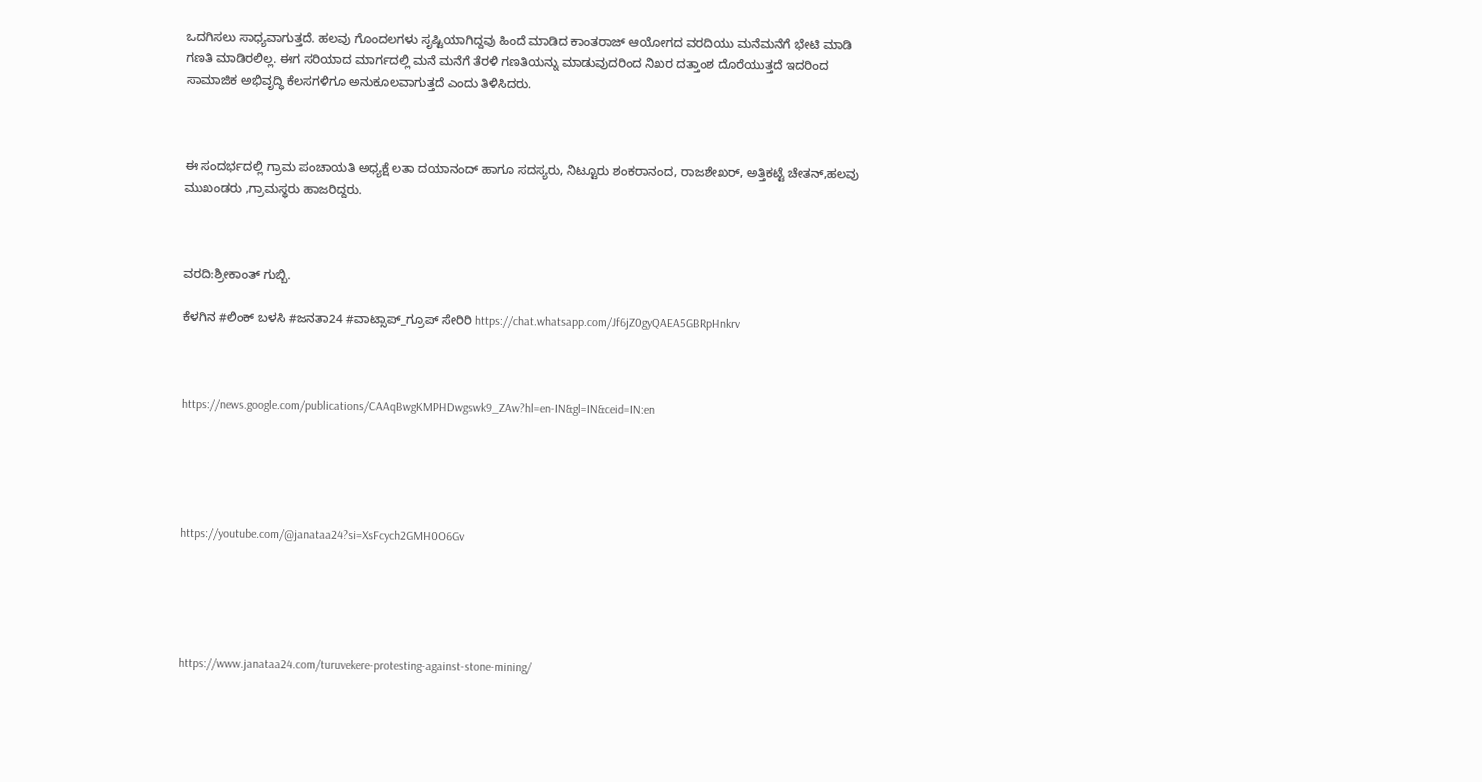ಒದಗಿಸಲು ಸಾಧ್ಯವಾಗುತ್ತದೆ. ಹಲವು ಗೊಂದಲಗಳು ಸೃಷ್ಟಿಯಾಗಿದ್ದವು ಹಿಂದೆ ಮಾಡಿದ ಕಾಂತರಾಜ್ ಆಯೋಗದ ವರದಿಯು ಮನೆಮನೆಗೆ ಭೇಟಿ ಮಾಡಿ ಗಣತಿ ಮಾಡಿರಲಿಲ್ಲ. ಈಗ ಸರಿಯಾದ ಮಾರ್ಗದಲ್ಲಿ ಮನೆ ಮನೆಗೆ ತೆರಳಿ ಗಣತಿಯನ್ನು ಮಾಡುವುದರಿಂದ ನಿಖರ ದತ್ತಾಂಶ ದೊರೆಯುತ್ತದೆ ಇದರಿಂದ ಸಾಮಾಜಿಕ ಅಭಿವೃದ್ಧಿ ಕೆಲಸಗಳಿಗೂ ಅನುಕೂಲವಾಗುತ್ತದೆ ಎಂದು ತಿಳಿಸಿದರು.



ಈ ಸಂದರ್ಭದಲ್ಲಿ ಗ್ರಾಮ ಪಂಚಾಯತಿ ಅಧ್ಯಕ್ಷೆ ಲತಾ ದಯಾನಂದ್‌ ಹಾಗೂ ಸದಸ್ಯರು, ನಿಟ್ಟೂರು ಶಂಕರಾನಂದ, ರಾಜಶೇಖರ್, ಅತ್ತಿಕಟ್ಟೆ ಚೇತನ್,ಹಲವು ಮುಖಂಡರು ,ಗ್ರಾಮಸ್ಥರು ಹಾಜರಿದ್ದರು.



ವರದಿ:ಶ್ರೀಕಾಂತ್ ಗುಬ್ಬಿ.

ಕೆಳಗಿನ #ಲಿಂಕ್ ಬಳಸಿ #ಜನತಾ24 #ವಾಟ್ಸಾಪ್_ಗ್ರೂಪ್ ಸೇರಿರಿ https://chat.whatsapp.com/Jf6jZ0gyQAEA5GBRpHnkrv



https://news.google.com/publications/CAAqBwgKMPHDwgswk9_ZAw?hl=en-IN&gl=IN&ceid=IN:en





https://youtube.com/@janataa24?si=XsFcych2GMH0O6Gv





https://www.janataa24.com/turuvekere-protesting-against-stone-mining/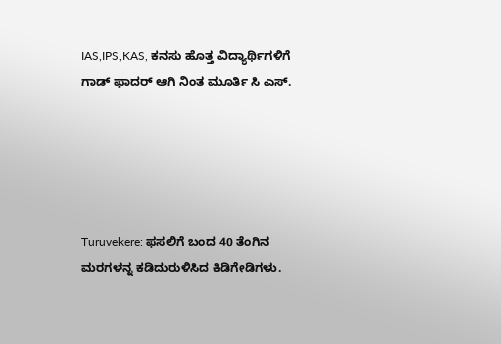IAS,IPS,KAS, ಕನಸು ಹೊತ್ತ ವಿದ್ಯಾರ್ಥಿಗಳಿಗೆ ಗಾಡ್ ಫಾದರ್ ಆಗಿ ನಿಂತ ಮೂರ್ತಿ ಸಿ ಎಸ್.





Turuvekere: ಫಸಲಿಗೆ ಬಂದ 40 ತೆಂಗಿನ ಮರಗಳನ್ನ ಕಡಿದುರುಳಿಸಿದ ಕಿಡಿಗೇಡಿಗಳು.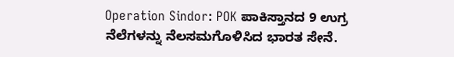Operation Sindor: POK ಪಾಕಿಸ್ತಾನದ 9 ಉಗ್ರ ನೆಲೆಗಳನ್ನು ನೆಲಸಮಗೊಳಿಸಿದ ಭಾರತ ಸೇನೆ.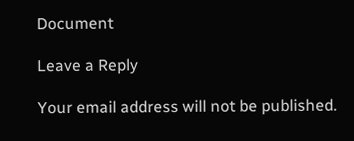Document

Leave a Reply

Your email address will not be published.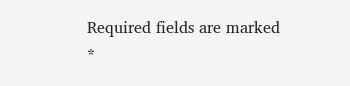Required fields are marked *